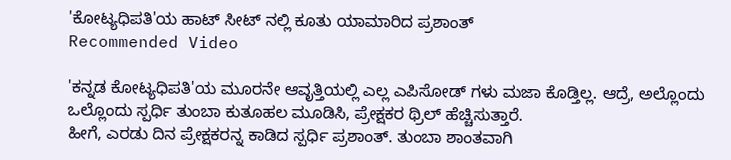'ಕೋಟ್ಯಧಿಪತಿ'ಯ ಹಾಟ್ ಸೀಟ್ ನಲ್ಲಿ ಕೂತು ಯಾಮಾರಿದ ಪ್ರಶಾಂತ್
Recommended Video

'ಕನ್ನಡ ಕೋಟ್ಯಧಿಪತಿ'ಯ ಮೂರನೇ ಆವೃತ್ತಿಯಲ್ಲಿ ಎಲ್ಲ ಎಪಿಸೋಡ್ ಗಳು ಮಜಾ ಕೊಡ್ತಿಲ್ಲ. ಆದ್ರೆ, ಅಲ್ಲೊಂದು ಒಲ್ಲೊಂದು ಸ್ಪರ್ಧಿ ತುಂಬಾ ಕುತೂಹಲ ಮೂಡಿಸಿ, ಪ್ರೇಕ್ಷಕರ ಥ್ರಿಲ್ ಹೆಚ್ಚಿಸುತ್ತಾರೆ.
ಹೀಗೆ, ಎರಡು ದಿನ ಪ್ರೇಕ್ಷಕರನ್ನ ಕಾಡಿದ ಸ್ಪರ್ಧಿ ಪ್ರಶಾಂತ್. ತುಂಬಾ ಶಾಂತವಾಗಿ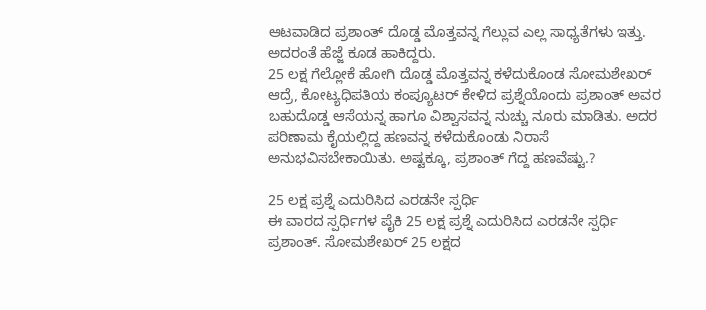ಆಟವಾಡಿದ ಪ್ರಶಾಂತ್ ದೊಡ್ಡ ಮೊತ್ತವನ್ನ ಗೆಲ್ಲುವ ಎಲ್ಲ ಸಾಧ್ಯತೆಗಳು ಇತ್ತು. ಅದರಂತೆ ಹೆಜ್ಜೆ ಕೂಡ ಹಾಕಿದ್ದರು.
25 ಲಕ್ಷ ಗೆಲ್ಲೋಕೆ ಹೋಗಿ ದೊಡ್ಡ ಮೊತ್ತವನ್ನ ಕಳೆದುಕೊಂಡ ಸೋಮಶೇಖರ್
ಆದ್ರೆ, ಕೋಟ್ಯಧಿಪತಿಯ ಕಂಪ್ಯೂಟರ್ ಕೇಳಿದ ಪ್ರಶ್ನೆಯೊಂದು ಪ್ರಶಾಂತ್ ಅವರ ಬಹುದೊಡ್ಡ ಆಸೆಯನ್ನ ಹಾಗೂ ವಿಶ್ವಾಸವನ್ನ ನುಚ್ಚು ನೂರು ಮಾಡಿತು. ಅದರ ಪರಿಣಾಮ ಕೈಯಲ್ಲಿದ್ದ ಹಣವನ್ನ ಕಳೆದುಕೊಂಡು ನಿರಾಸೆ ಅನುಭವಿಸಬೇಕಾಯಿತು. ಅಷ್ಟಕ್ಕೂ, ಪ್ರಶಾಂತ್ ಗೆದ್ದ ಹಣವೆಷ್ಟು.?

25 ಲಕ್ಷ ಪ್ರಶ್ನೆ ಎದುರಿಸಿದ ಎರಡನೇ ಸ್ಪರ್ಧಿ
ಈ ವಾರದ ಸ್ಪರ್ಧಿಗಳ ಪೈಕಿ 25 ಲಕ್ಷ ಪ್ರಶ್ನೆ ಎದುರಿಸಿದ ಎರಡನೇ ಸ್ಪರ್ಧಿ ಪ್ರಶಾಂತ್. ಸೋಮಶೇಖರ್ 25 ಲಕ್ಷದ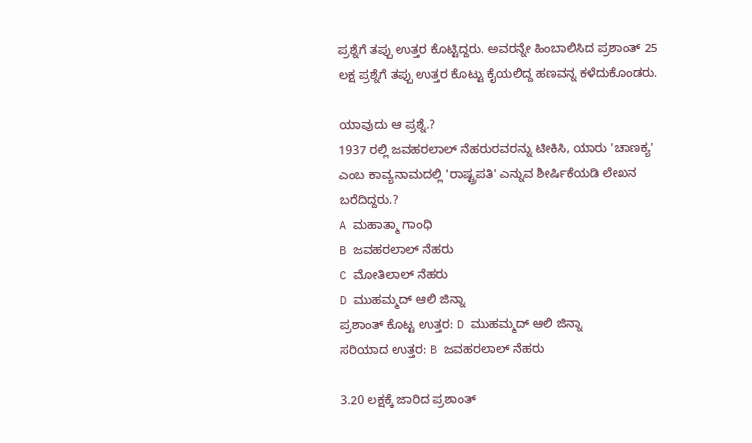ಪ್ರಶ್ನೆಗೆ ತಪ್ಪು ಉತ್ತರ ಕೊಟ್ಟಿದ್ದರು. ಅವರನ್ನೇ ಹಿಂಬಾಲಿಸಿದ ಪ್ರಶಾಂತ್ 25 ಲಕ್ಷ ಪ್ರಶ್ನೆಗೆ ತಪ್ಪು ಉತ್ತರ ಕೊಟ್ಟು ಕೈಯಲಿದ್ದ ಹಣವನ್ನ ಕಳೆದುಕೊಂಡರು.

ಯಾವುದು ಆ ಪ್ರಶ್ನೆ.?
1937 ರಲ್ಲಿ ಜವಹರಲಾಲ್ ನೆಹರುರವರನ್ನು ಟೀಕಿಸಿ, ಯಾರು 'ಚಾಣಕ್ಯ' ಎಂಬ ಕಾವ್ಯನಾಮದಲ್ಲಿ 'ರಾಷ್ಟ್ರಪತಿ' ಎನ್ನುವ ಶೀರ್ಷಿಕೆಯಡಿ ಲೇಖನ ಬರೆದಿದ್ದರು.?
A ಮಹಾತ್ಮಾ ಗಾಂಧಿ
B ಜವಹರಲಾಲ್ ನೆಹರು
C ಮೋತಿಲಾಲ್ ನೆಹರು
D ಮುಹಮ್ಮದ್ ಆಲಿ ಜಿನ್ನಾ
ಪ್ರಶಾಂತ್ ಕೊಟ್ಟ ಉತ್ತರ: D ಮುಹಮ್ಮದ್ ಆಲಿ ಜಿನ್ನಾ
ಸರಿಯಾದ ಉತ್ತರ: B ಜವಹರಲಾಲ್ ನೆಹರು

3.20 ಲಕ್ಷಕ್ಕೆ ಜಾರಿದ ಪ್ರಶಾಂತ್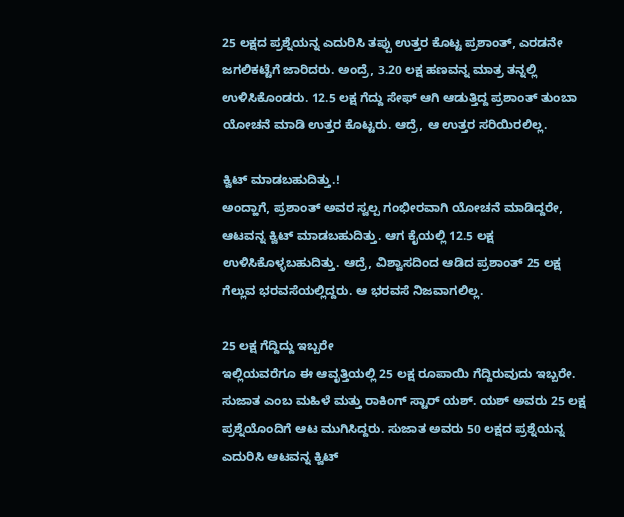25 ಲಕ್ಷದ ಪ್ರಶ್ನೆಯನ್ನ ಎದುರಿಸಿ ತಪ್ಪು ಉತ್ತರ ಕೊಟ್ಟ ಪ್ರಶಾಂತ್, ಎರಡನೇ ಜಗಲಿಕಟ್ಟೆಗೆ ಜಾರಿದರು. ಅಂದ್ರೆ, 3.20 ಲಕ್ಷ ಹಣವನ್ನ ಮಾತ್ರ ತನ್ನಲ್ಲಿ ಉಳಿಸಿಕೊಂಡರು. 12.5 ಲಕ್ಷ ಗೆದ್ದು ಸೇಫ್ ಆಗಿ ಆಡುತ್ತಿದ್ದ ಪ್ರಶಾಂತ್ ತುಂಬಾ ಯೋಚನೆ ಮಾಡಿ ಉತ್ತರ ಕೊಟ್ಟರು. ಆದ್ರೆ, ಆ ಉತ್ತರ ಸರಿಯಿರಲಿಲ್ಲ.

ಕ್ವಿಟ್ ಮಾಡಬಹುದಿತ್ತು.!
ಅಂದ್ಹಾಗೆ, ಪ್ರಶಾಂತ್ ಅವರ ಸ್ವಲ್ಪ ಗಂಭೀರವಾಗಿ ಯೋಚನೆ ಮಾಡಿದ್ದರೇ, ಆಟವನ್ನ ಕ್ವಿಟ್ ಮಾಡಬಹುದಿತ್ತು. ಆಗ ಕೈಯಲ್ಲಿ 12.5 ಲಕ್ಷ ಉಳಿಸಿಕೊಳ್ಳಬಹುದಿತ್ತು. ಆದ್ರೆ, ವಿಶ್ವಾಸದಿಂದ ಆಡಿದ ಪ್ರಶಾಂತ್ 25 ಲಕ್ಷ ಗೆಲ್ಲುವ ಭರವಸೆಯಲ್ಲಿದ್ದರು. ಆ ಭರವಸೆ ನಿಜವಾಗಲಿಲ್ಲ.

25 ಲಕ್ಷ ಗೆದ್ದಿದ್ದು ಇಬ್ಬರೇ
ಇಲ್ಲಿಯವರೆಗೂ ಈ ಆವೃತ್ತಿಯಲ್ಲಿ 25 ಲಕ್ಷ ರೂಪಾಯಿ ಗೆದ್ದಿರುವುದು ಇಬ್ಬರೇ. ಸುಜಾತ ಎಂಬ ಮಹಿಳೆ ಮತ್ತು ರಾಕಿಂಗ್ ಸ್ಟಾರ್ ಯಶ್. ಯಶ್ ಅವರು 25 ಲಕ್ಷ ಪ್ರಶ್ನೆಯೊಂದಿಗೆ ಆಟ ಮುಗಿಸಿದ್ದರು. ಸುಜಾತ ಅವರು 50 ಲಕ್ಷದ ಪ್ರಶ್ನೆಯನ್ನ ಎದುರಿಸಿ ಆಟವನ್ನ ಕ್ವಿಟ್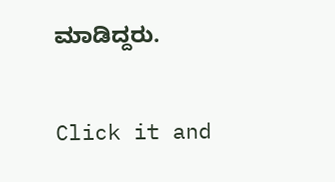ಮಾಡಿದ್ದರು.


Click it and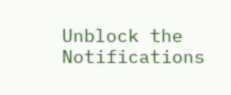Unblock the Notifications